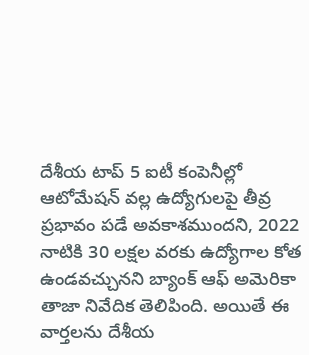దేశీయ టాప్ 5 ఐటీ కంపెనీల్లో ఆటోమేషన్ వల్ల ఉద్యోగులపై తీవ్ర ప్రభావం పడే అవకాశముందని, 2022 నాటికి 30 లక్షల వరకు ఉద్యోగాల కోత ఉండవచ్చునని బ్యాంక్ ఆఫ్ అమెరికా తాజా నివేదిక తెలిపింది. అయితే ఈ వార్తలను దేశీయ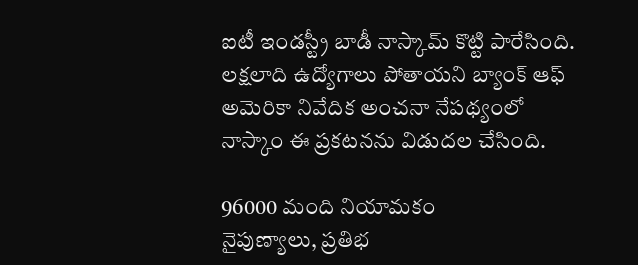ఐటీ ఇండస్ట్రీ బాడీ నాస్కామ్ కొట్టి పారేసింది. లక్షలాది ఉద్యోగాలు పోతాయని బ్యాంక్ ఆఫ్ అమెరికా నివేదిక అంచనా నేపథ్యంలో నాస్కాం ఈ ప్రకటనను విడుదల చేసింది.

96000 మంది నియామకం
నైపుణ్యాలు, ప్రతిభ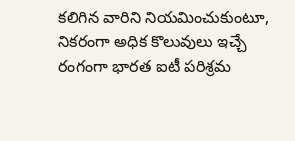కలిగిన వారిని నియమించుకుంటూ, నికరంగా అధిక కొలువులు ఇచ్చే రంగంగా భారత ఐటీ పరిశ్రమ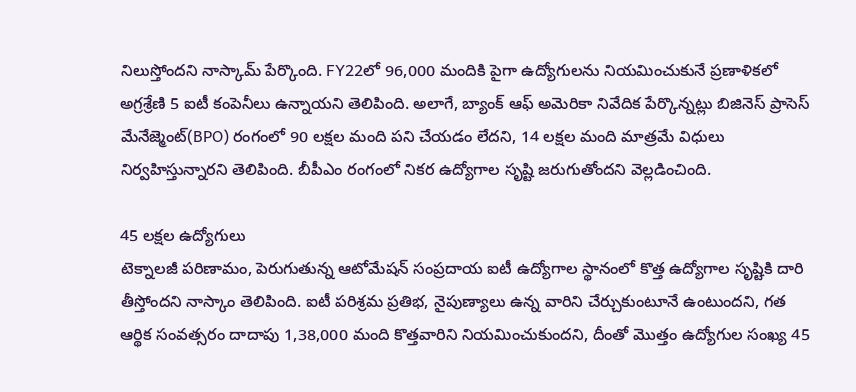నిలుస్తోందని నాస్కామ్ పేర్కొంది. FY22లో 96,000 మందికి పైగా ఉద్యోగులను నియమించుకునే ప్రణాళికలో అగ్రశ్రేణి 5 ఐటీ కంపెనీలు ఉన్నాయని తెలిపింది. అలాగే, బ్యాంక్ ఆఫ్ అమెరికా నివేదిక పేర్కొన్నట్లు బిజినెస్ ప్రాసెస్ మేనేజ్మెంట్(BPO) రంగంలో 90 లక్షల మంది పని చేయడం లేదని, 14 లక్షల మంది మాత్రమే విధులు నిర్వహిస్తున్నారని తెలిపింది. బీపీఎం రంగంలో నికర ఉద్యోగాల సృష్టి జరుగుతోందని వెల్లడించింది.

45 లక్షల ఉద్యోగులు
టెక్నాలజీ పరిణామం, పెరుగుతున్న ఆటోమేషన్ సంప్రదాయ ఐటీ ఉద్యోగాల స్థానంలో కొత్త ఉద్యోగాల సృష్టికి దారి తీస్తోందని నాస్కాం తెలిపింది. ఐటీ పరిశ్రమ ప్రతిభ, నైపుణ్యాలు ఉన్న వారిని చేర్చుకుంటూనే ఉంటుందని, గత ఆర్థిక సంవత్సరం దాదాపు 1,38,000 మంది కొత్తవారిని నియమించుకుందని, దీంతో మొత్తం ఉద్యోగుల సంఖ్య 45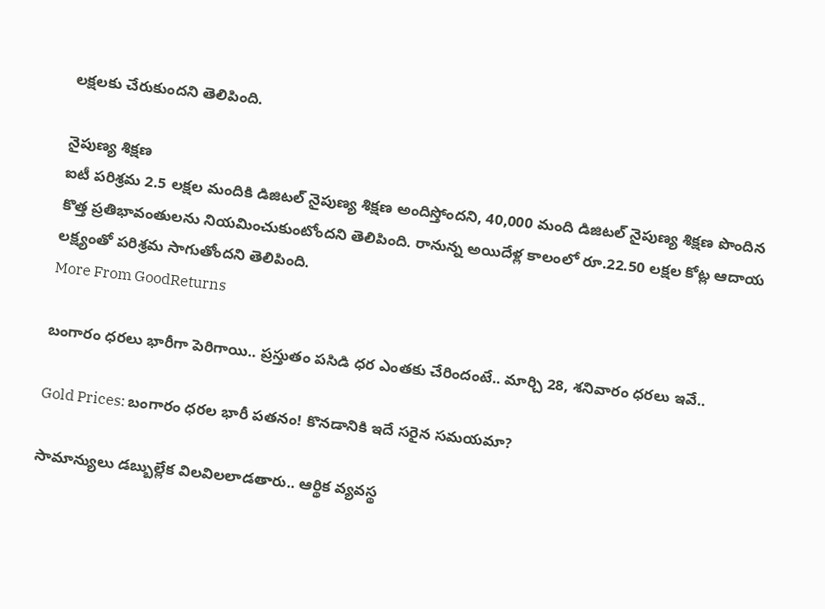లక్షలకు చేరుకుందని తెలిపింది.

నైపుణ్య శిక్షణ
ఐటీ పరిశ్రమ 2.5 లక్షల మందికి డిజిటల్ నైపుణ్య శిక్షణ అందిస్తోందని, 40,000 మంది డిజిటల్ నైపుణ్య శిక్షణ పొందిన కొత్త ప్రతిభావంతులను నియమించుకుంటోందని తెలిపింది. రానున్న అయిదేళ్ల కాలంలో రూ.22.50 లక్షల కోట్ల ఆదాయ లక్ష్యంతో పరిశ్రమ సాగుతోందని తెలిపింది.
More From GoodReturns

బంగారం ధరలు భారీగా పెరిగాయి.. ప్రస్తుతం పసిడి ధర ఎంతకు చేరిందంటే.. మార్చి 28, శనివారం ధరలు ఇవే..

Gold Prices: బంగారం ధరల భారీ పతనం! కొనడానికి ఇదే సరైన సమయమా?

సామాన్యులు డబ్బుల్లేక విలవిలలాడతారు.. ఆర్థిక వ్యవస్థ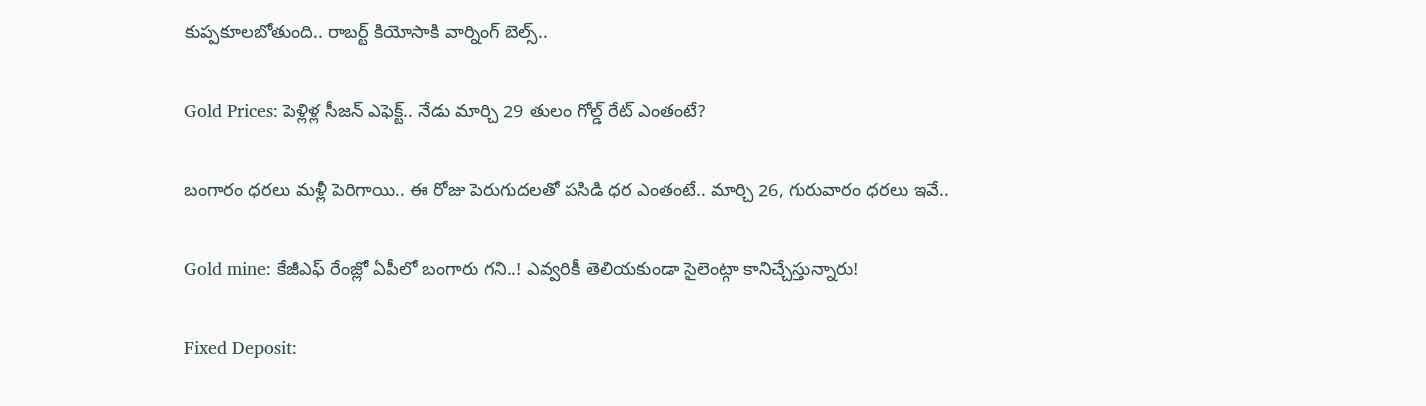కుప్పకూలబోతుంది.. రాబర్ట్ కియోసాకి వార్నింగ్ బెల్స్..

Gold Prices: పెళ్లిళ్ల సీజన్ ఎఫెక్ట్.. నేడు మార్చి 29 తులం గోల్డ్ రేట్ ఎంతంటే?

బంగారం ధరలు మళ్లీ పెరిగాయి.. ఈ రోజు పెరుగుదలతో పసిడి ధర ఎంతంటే.. మార్చి 26, గురువారం ధరలు ఇవే..

Gold mine: కేజీఎఫ్ రేంజ్లో ఏపీలో బంగారు గని..! ఎవ్వరికీ తెలియకుండా సైలెంట్గా కానిచ్చేస్తున్నారు!

Fixed Deposit: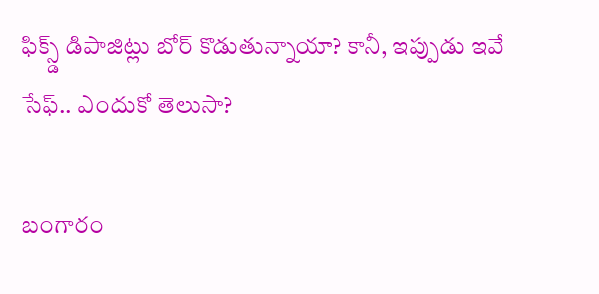ఫిక్స్డ్ డిపాజిట్లు బోర్ కొడుతున్నాయా? కానీ, ఇప్పుడు ఇవే సేఫ్.. ఎందుకో తెలుసా?

బంగారం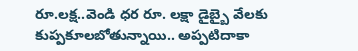రూ.లక్ష..వెండి ధర రూ. లక్షా డైబ్బై వేలకు కుప్పకూలబోతున్నాయి.. అప్పటిదాకా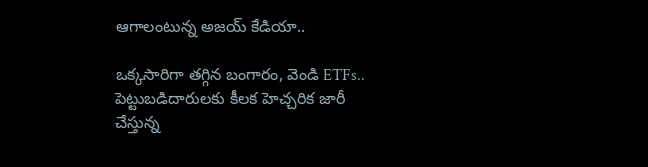ఆగాలంటున్న అజయ్ కేడియా..

ఒక్కసారిగా తగ్గిన బంగారం, వెండి ETFs.. పెట్టుబడిదారులకు కీలక హెచ్చరిక జారీ చేస్తున్న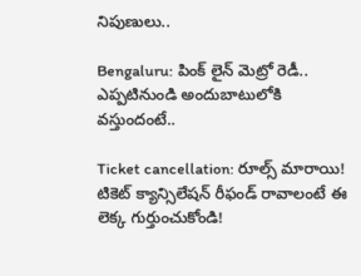నిపుణులు..

Bengaluru: పింక్ లైన్ మెట్రో రెడీ.. ఎప్పటినుండి అందుబాటులోకి వస్తుందంటే..

Ticket cancellation: రూల్స్ మారాయి! టికెట్ క్యాన్సిలేషన్ రీఫండ్ రావాలంటే ఈ లెక్క గుర్తుంచుకోండి!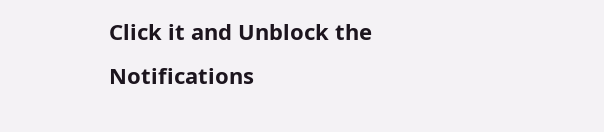Click it and Unblock the Notifications